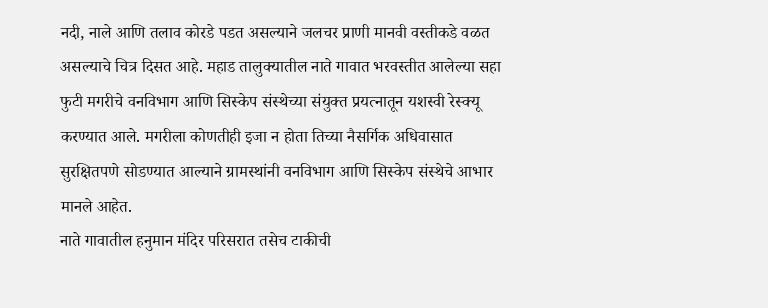नदी, नाले आणि तलाव कोरडे पडत असल्याने जलचर प्राणी मानवी वस्तीकडे वळत असल्याचे चित्र दिसत आहे. महाड तालुक्यातील नाते गावात भरवस्तीत आलेल्या सहा फुटी मगरीचे वनविभाग आणि सिस्केप संस्थेच्या संयुक्त प्रयत्नातून यशस्वी रेस्क्यू करण्यात आले. मगरीला कोणतीही इजा न होता तिच्या नैसर्गिक अधिवासात सुरक्षितपणे सोडण्यात आल्याने ग्रामस्थांनी वनविभाग आणि सिस्केप संस्थेचे आभार मानले आहेत.
नाते गावातील हनुमान मंदिर परिसरात तसेच टाकीची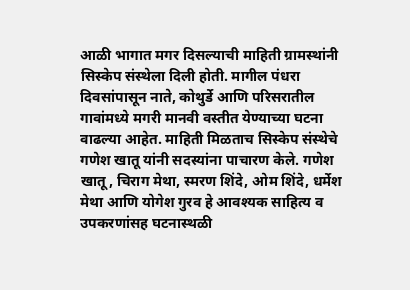आळी भागात मगर दिसल्याची माहिती ग्रामस्थांनी सिस्केप संस्थेला दिली होती. मागील पंधरा दिवसांपासून नाते, कोथुर्डे आणि परिसरातील गावांमध्ये मगरी मानवी वस्तीत येण्याच्या घटना वाढल्या आहेत. माहिती मिळताच सिस्केप संस्थेचे गणेश खातू यांनी सदस्यांना पाचारण केले. गणेश खातू, चिराग मेथा, स्मरण शिंदे, ओम शिंदे, धर्मेश मेथा आणि योगेश गुरव हे आवश्यक साहित्य व उपकरणांसह घटनास्थळी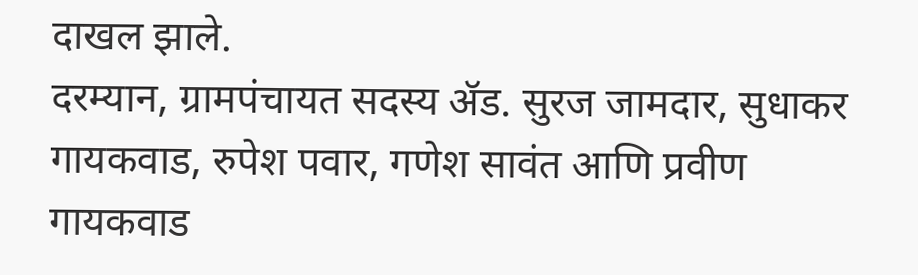दाखल झाले.
दरम्यान, ग्रामपंचायत सदस्य ॲड. सुरज जामदार, सुधाकर गायकवाड, रुपेश पवार, गणेश सावंत आणि प्रवीण गायकवाड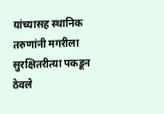यांच्यासह स्थानिक तरुणांनी मगरीला सुरक्षितरीत्या पकडून ठेवले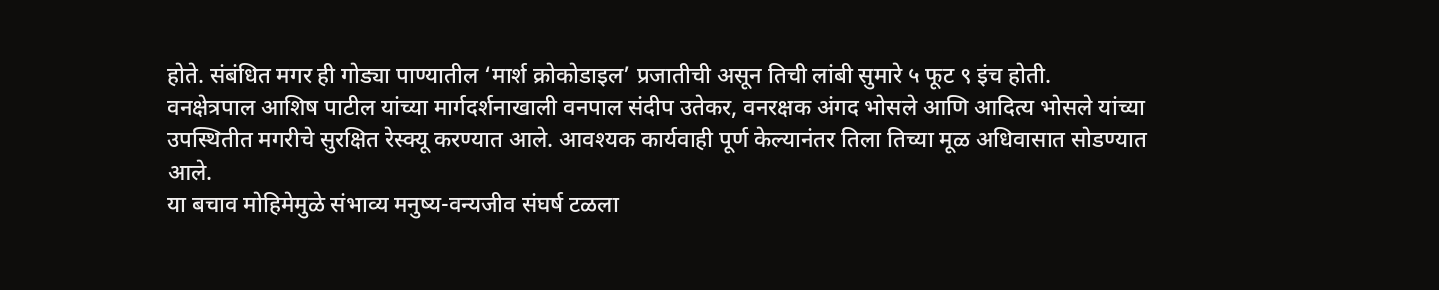होते. संबंधित मगर ही गोड्या पाण्यातील ‘मार्श क्रोकोडाइल’ प्रजातीची असून तिची लांबी सुमारे ५ फूट ९ इंच होती.
वनक्षेत्रपाल आशिष पाटील यांच्या मार्गदर्शनाखाली वनपाल संदीप उतेकर, वनरक्षक अंगद भोसले आणि आदित्य भोसले यांच्या उपस्थितीत मगरीचे सुरक्षित रेस्क्यू करण्यात आले. आवश्यक कार्यवाही पूर्ण केल्यानंतर तिला तिच्या मूळ अधिवासात सोडण्यात आले.
या बचाव मोहिमेमुळे संभाव्य मनुष्य-वन्यजीव संघर्ष टळला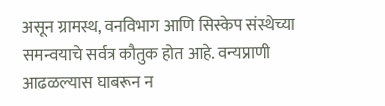असून ग्रामस्थ, वनविभाग आणि सिस्केप संस्थेच्या समन्वयाचे सर्वत्र कौतुक होत आहे. वन्यप्राणी आढळल्यास घाबरून न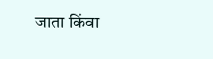जाता किंवा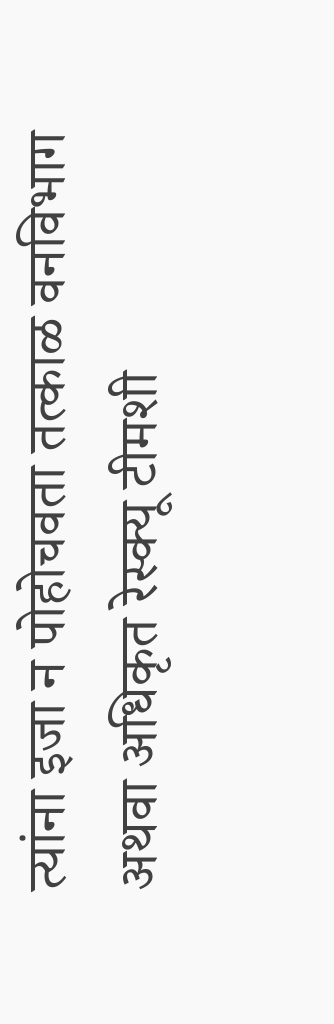त्यांना इजा न पोहोचवता तत्काळ वनविभाग अथवा अधिकृत रेस्क्यू टीमशी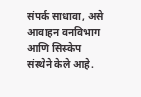संपर्क साधावा, असे आवाहन वनविभाग आणि सिस्केप संस्थेने केले आहे.